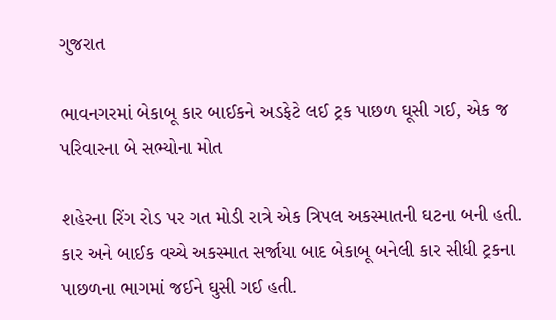ગુજરાત

ભાવનગરમાં બેકાબૂ કાર બાઈકને અડફેટે લઈ ટ્રક પાછળ ઘૂસી ગઈ, એક જ પરિવારના બે સભ્યોના મોત

શહેરના રિંગ રોડ પર ગત મોડી રાત્રે એક ત્રિપલ અકસ્માતની ઘટના બની હતી. કાર અને બાઈક વચ્ચે અકસ્માત સર્જાયા બાદ બેકાબૂ બનેલી કાર સીધી ટ્રકના પાછળના ભાગમાં જઈને ઘુસી ગઈ હતી.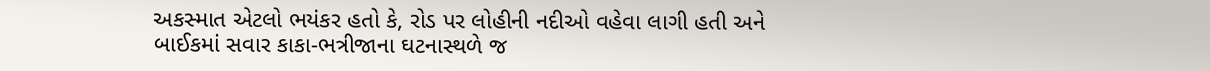અકસ્માત એટલો ભયંકર હતો કે, રોડ પર લોહીની નદીઓ વહેવા લાગી હતી અને બાઈકમાં સવાર કાકા-ભત્રીજાના ઘટનાસ્થળે જ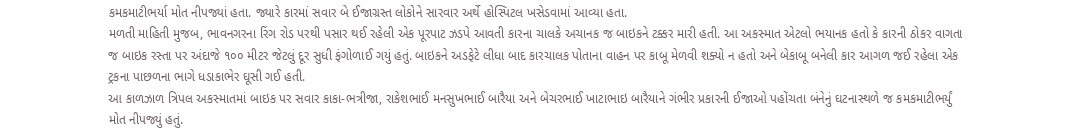કમકમાટીભર્યા મોત નીપજ્યાં હતા. જ્યારે કારમાં સવાર બે ઈજાગ્રસ્ત લોકોને સારવાર અર્થે હોસ્પિટલ ખસેડવામાં આવ્યા હતા.
મળતી માહિતી મુજબ, ભાવનગરના રિંગ રોડ પરથી પસાર થઈ રહેલી એક પૂરપાટ ઝડપે આવતી કારના ચાલકે અચાનક જ બાઇકને ટક્કર મારી હતી. આ અકસ્માત એટલો ભયાનક હતો કે કારની ઠોકર વાગતા જ બાઇક રસ્તા પર અંદાજે ૧૦૦ મીટર જેટલું દૂર સુધી ફંગોળાઈ ગયું હતું. બાઇકને અડફેટે લીધા બાદ કારચાલક પોતાના વાહન પર કાબૂ મેળવી શક્યો ન હતો અને બેકાબૂ બનેલી કાર આગળ જઈ રહેલા એક ટ્રકના પાછળના ભાગે ધડાકાભેર ઘૂસી ગઈ હતી.
આ કાળઝાળ ત્રિપલ અકસ્માતમાં બાઇક પર સવાર કાકા-ભત્રીજા, રાકેશભાઈ મનસુખભાઈ બારૈયા અને બેચરભાઈ ખાટાભાઇ બારૈયાને ગંભીર પ્રકારની ઈજાઓ પહોંચતા બંનેનું ઘટનાસ્થળે જ કમકમાટીભર્યું મોત નીપજ્યું હતું.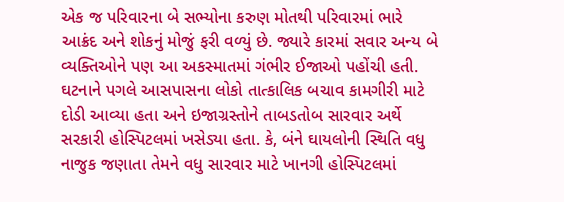એક જ પરિવારના બે સભ્યોના કરુણ મોતથી પરિવારમાં ભારે આક્રંદ અને શોકનું મોજું ફરી વળ્યું છે. જ્યારે કારમાં સવાર અન્ય બે વ્યક્તિઓને પણ આ અકસ્માતમાં ગંભીર ઈજાઓ પહોંચી હતી.
ઘટનાને પગલે આસપાસના લોકો તાત્કાલિક બચાવ કામગીરી માટે દોડી આવ્યા હતા અને ઇજાગ્રસ્તોને તાબડતોબ સારવાર અર્થે સરકારી હોસ્પિટલમાં ખસેડ્યા હતા. કે, બંને ઘાયલોની સ્થિતિ વધુ નાજુક જણાતા તેમને વધુ સારવાર માટે ખાનગી હોસ્પિટલમાં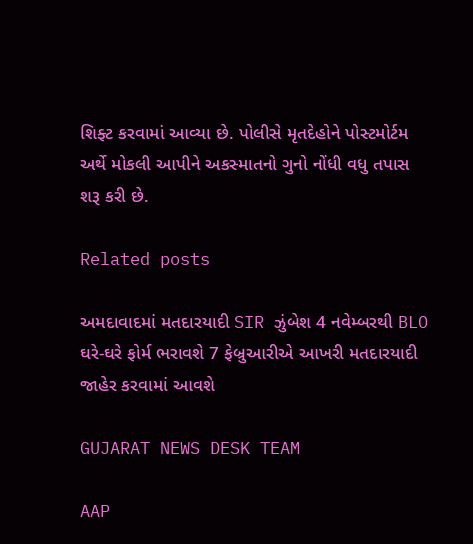શિફ્ટ કરવામાં આવ્યા છે. પોલીસે મૃતદેહોને પોસ્ટમોર્ટમ અર્થે મોકલી આપીને અકસ્માતનો ગુનો નોંધી વધુ તપાસ શરૂ કરી છે.

Related posts

અમદાવાદમાં મતદારયાદી SIR ઝુંબેશ 4 નવેમ્બરથી BLO ઘરે-ઘરે ફોર્મ ભરાવશે 7 ફેબ્રુઆરીએ આખરી મતદારયાદી જાહેર કરવામાં આવશે

GUJARAT NEWS DESK TEAM

AAP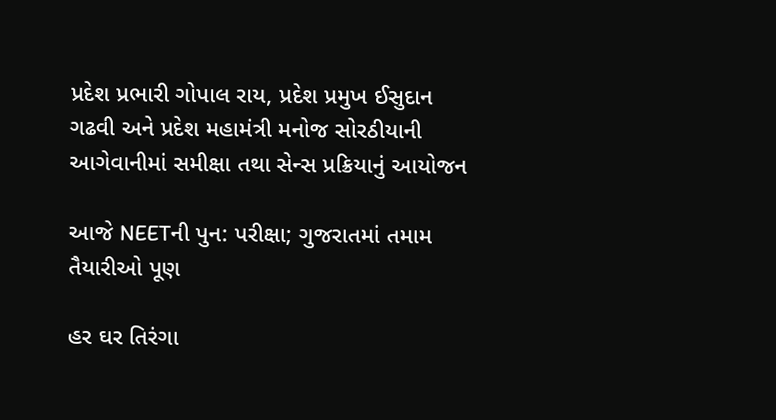પ્રદેશ પ્રભારી ગોપાલ રાય, પ્રદેશ પ્રમુખ ઈસુદાન ગઢવી અને પ્રદેશ મહામંત્રી મનોજ સોરઠીયાની આગેવાનીમાં સમીક્ષા તથા સેન્સ પ્રક્રિયાનું આયોજન

આજે NEETની પુન: પરીક્ષા; ગુજરાતમાં તમામ તૈયારીઓ પૂણ

હર ઘર તિરંગા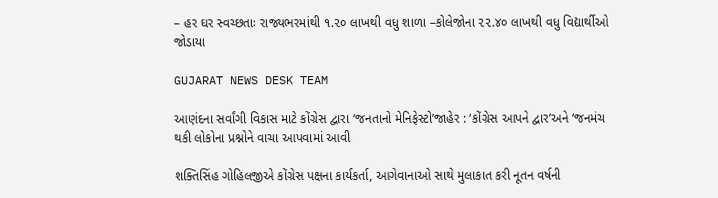– હર ઘર સ્વચ્છતાઃ રાજ્યભરમાંથી ૧.૨૦ લાખથી વધુ શાળા –કોલેજોના ૨૨.૪૦ લાખથી વધુ વિદ્યાર્થીઓ જોડાયા

GUJARAT NEWS DESK TEAM

આણંદના સર્વાંગી વિકાસ માટે કોંગ્રેસ દ્વારા ‘જનતાનો મેનિફેસ્ટો’જાહેર : ‘કોંગ્રેસ આપને દ્વાર’અને ‘જનમંચ થકી લોકોના પ્રશ્નોને વાચા આપવામાં આવી

શક્તિસિંહ ગોહિલજીએ કોંગ્રેસ પક્ષના કાર્યકર્તા, આગેવાનાઓ સાથે મુલાકાત કરી નૂતન વર્ષની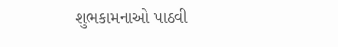શુભકામનાઓ પાઠવી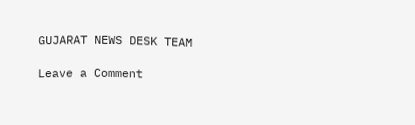GUJARAT NEWS DESK TEAM

Leave a Comment